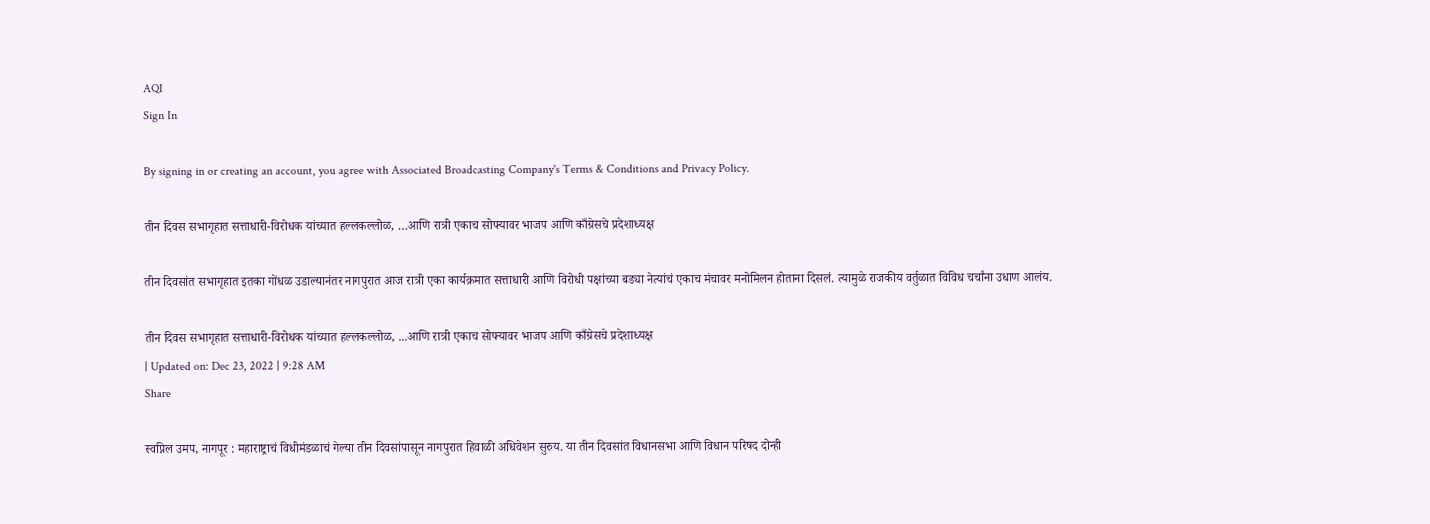AQI
Sign In

By signing in or creating an account, you agree with Associated Broadcasting Company's Terms & Conditions and Privacy Policy.

तीन दिवस सभागृहात सत्ताधारी-विरोधक यांच्यात हल्लकल्लोळ, …आणि रात्री एकाच सोफ्यावर भाजप आणि काँग्रेसचे प्रदेशाध्यक्ष

तीन दिवसांत सभागृहात इतका गोंधळ उडाल्यानंतर नागपुरात आज रात्री एका कार्यक्रमात सत्ताधारी आणि विरोधी पक्षांच्या बड्या नेत्यांचं एकाच मंचावर मनोमिलन होताना दिसलं. त्यामुळे राजकीय वर्तुळात विविध चर्चांना उधाण आलंय.

तीन दिवस सभागृहात सत्ताधारी-विरोधक यांच्यात हल्लकल्लोळ, ...आणि रात्री एकाच सोफ्यावर भाजप आणि काँग्रेसचे प्रदेशाध्यक्ष
| Updated on: Dec 23, 2022 | 9:28 AM
Share

स्वप्निल उमप, नागपूर : महाराष्ट्राचं विधीमंडळाचं गेल्या तीन दिवसांपासून नागपुरात हिवाळी अधिवेशन सुरुय. या तीन दिवसांत विधानसभा आणि विधान परिषद दोन्ही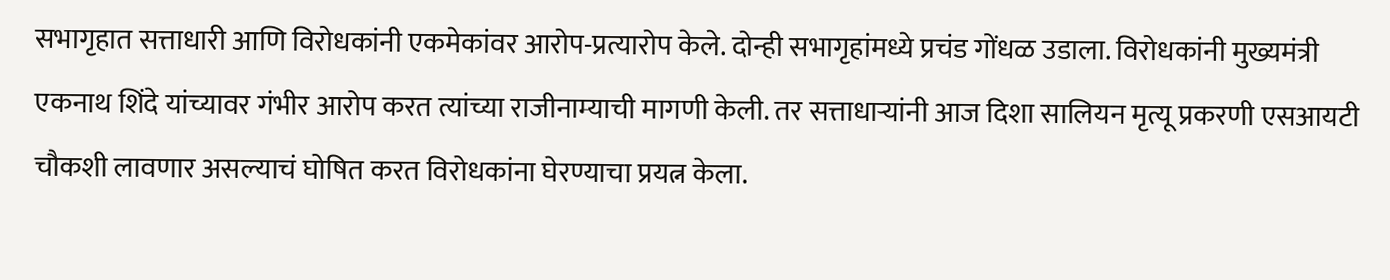सभागृहात सत्ताधारी आणि विरोधकांनी एकमेकांवर आरोप-प्रत्यारोप केले. दोन्ही सभागृहांमध्ये प्रचंड गोंधळ उडाला. विरोधकांनी मुख्यमंत्री एकनाथ शिंदे यांच्यावर गंभीर आरोप करत त्यांच्या राजीनाम्याची मागणी केली. तर सत्ताधाऱ्यांनी आज दिशा सालियन मृत्यू प्रकरणी एसआयटी चौकशी लावणार असल्याचं घोषित करत विरोधकांना घेरण्याचा प्रयत्न केला.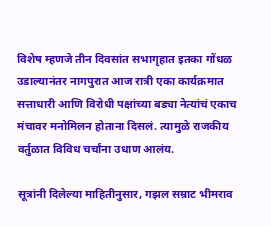विशेष म्हणजे तीन दिवसांत सभागृहात इतका गोंधळ उडाल्यानंतर नागपुरात आज रात्री एका कार्यक्रमात सत्ताधारी आणि विरोधी पक्षांच्या बड्या नेत्यांचं एकाच मंचावर मनोमिलन होताना दिसलं. त्यामुळे राजकीय वर्तुळात विविध चर्चांना उधाण आलंय.

सूत्रांनी दिलेल्या माहितीनुसार, गझल सम्राट भीमराव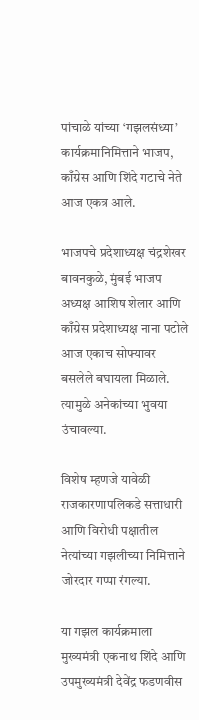पांचाळे यांच्या ‘गझलसंध्या’ कार्यक्रमानिमित्ताने भाजप, काँग्रेस आणि शिंदे गटाचे नेते आज एकत्र आले.

भाजपचे प्रदेशाध्यक्ष चंद्रशेखर बावनकुळे, मुंबई भाजप अध्यक्ष आशिष शेलार आणि काँग्रेस प्रदेशाध्यक्ष नाना पटोले आज एकाच सोफ्यावर बसलेले बघायला मिळाले. त्यामुळे अनेकांच्या भुवया उंचावल्या.

विशेष म्हणजे यावेळी राजकारणापलिकडे सत्ताधारी आणि विरोधी पक्षातील नेत्यांच्या गझलीच्या निमित्ताने जोरदार गप्पा रंगल्या.

या गझल कार्यक्रमाला मुख्यमंत्री एकनाथ शिंदे आणि उपमुख्यमंत्री देवेंद्र फडणवीस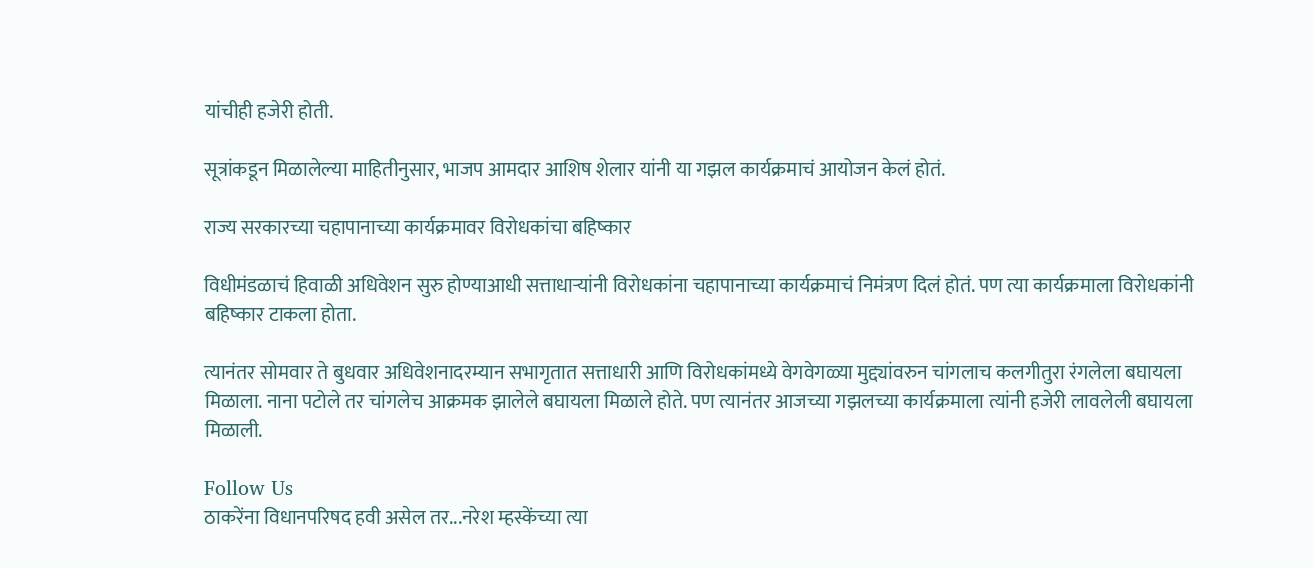यांचीही हजेरी होती.

सूत्रांकडून मिळालेल्या माहितीनुसार, भाजप आमदार आशिष शेलार यांनी या गझल कार्यक्रमाचं आयोजन केलं होतं.

राज्य सरकारच्या चहापानाच्या कार्यक्रमावर विरोधकांचा बहिष्कार

विधीमंडळाचं हिवाळी अधिवेशन सुरु होण्याआधी सत्ताधाऱ्यांनी विरोधकांना चहापानाच्या कार्यक्रमाचं निमंत्रण दिलं होतं. पण त्या कार्यक्रमाला विरोधकांनी बहिष्कार टाकला होता.

त्यानंतर सोमवार ते बुधवार अधिवेशनादरम्यान सभागृतात सत्ताधारी आणि विरोधकांमध्ये वेगवेगळ्या मुद्द्यांवरुन चांगलाच कलगीतुरा रंगलेला बघायला मिळाला. नाना पटोले तर चांगलेच आक्रमक झालेले बघायला मिळाले होते. पण त्यानंतर आजच्या गझलच्या कार्यक्रमाला त्यांनी हजेरी लावलेली बघायला मिळाली.

Follow Us
ठाकरेंना विधानपरिषद हवी असेल तर...नरेश म्हस्केंच्या त्या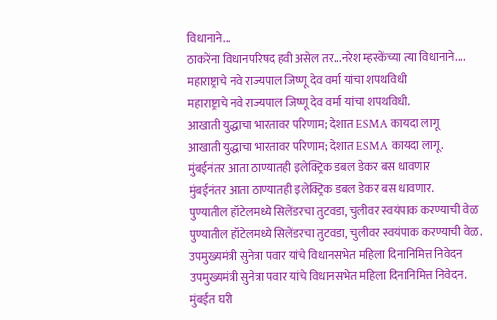विधानाने...
ठाकरेंना विधानपरिषद हवी असेल तर...नरेश म्हस्केंच्या त्या विधानाने....
महाराष्ट्राचे नवे राज्यपाल जिष्णू देव वर्मा यांचा शपथविधी
महाराष्ट्राचे नवे राज्यपाल जिष्णू देव वर्मा यांचा शपथविधी.
आखाती युद्धाचा भारतावर परिणाम; देशात ESMA कायदा लागू
आखाती युद्धाचा भारतावर परिणाम; देशात ESMA कायदा लागू.
मुंबईनंतर आता ठाण्यातही इलेक्ट्रिक डबल डेकर बस धावणार
मुंबईनंतर आता ठाण्यातही इलेक्ट्रिक डबल डेकर बस धावणार.
पुण्यातील हॉटेलमध्ये सिलेंडरचा तुटवडा, चुलीवर स्वयंपाक करण्याची वेळ
पुण्यातील हॉटेलमध्ये सिलेंडरचा तुटवडा, चुलीवर स्वयंपाक करण्याची वेळ.
उपमुख्यमंत्री सुनेत्रा पवार यांचे विधानसभेत महिला दिनानिमित्त निवेदन
उपमुख्यमंत्री सुनेत्रा पवार यांचे विधानसभेत महिला दिनानिमित्त निवेदन.
मुंबईत घरी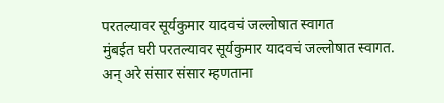परतल्यावर सूर्यकुमार यादवचं जल्लोषात स्वागत
मुंबईत घरी परतल्यावर सूर्यकुमार यादवचं जल्लोषात स्वागत.
अन् अरे संसार संसार म्हणताना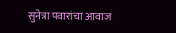सुनेत्रा पवारांचा आवाज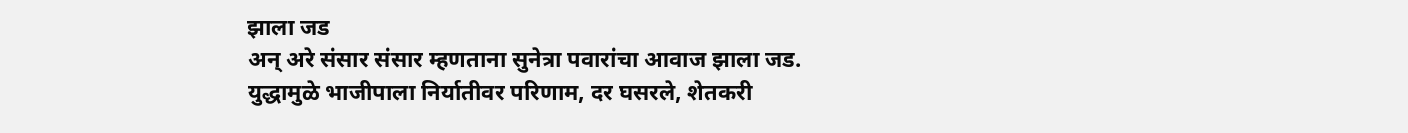झाला जड
अन् अरे संसार संसार म्हणताना सुनेत्रा पवारांचा आवाज झाला जड.
युद्धामुळे भाजीपाला निर्यातीवर परिणाम, दर घसरले, शेतकरी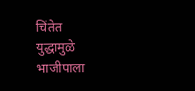चिंतेत
युद्धामुळे भाजीपाला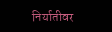निर्यातीवर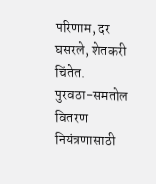परिणाम, दर घसरले, शेतकरी चिंतेत.
पुरवठा-समतोल वितरण नियंत्रणासाठी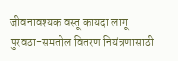जीवनावश्यक वस्तू कायदा लागू
पुरवठा-समतोल वितरण नियंत्रणासाठी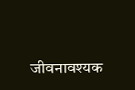जीवनावश्यक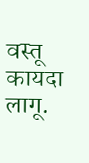वस्तू कायदा लागू.